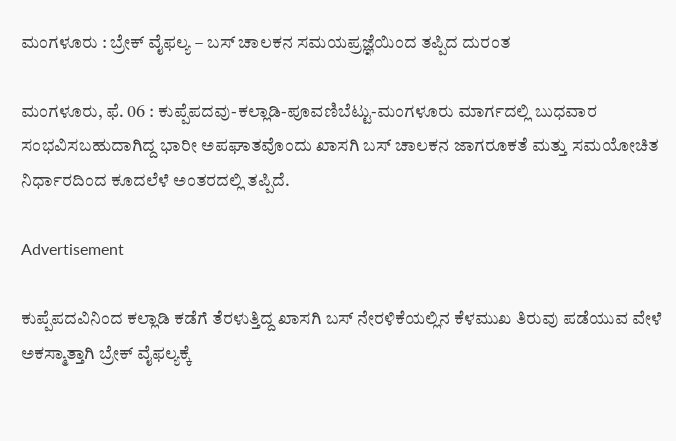ಮಂಗಳೂರು : ಬ್ರೇಕ್ ವೈಫಲ್ಯ – ಬಸ್ ಚಾಲಕನ ಸಮಯಪ್ರಜ್ಞೆಯಿಂದ ತಪ್ಪಿದ ದುರಂತ

ಮಂಗಳೂರು, ಫೆ. 06 : ಕುಪ್ಪೆಪದವು-ಕಲ್ಲಾಡಿ-ಪೂವಣಿಬೆಟ್ಟು-ಮಂಗಳೂರು ಮಾರ್ಗದಲ್ಲಿ ಬುಧವಾರ ಸಂಭವಿಸಬಹುದಾಗಿದ್ದ ಭಾರೀ ಅಪಘಾತವೊಂದು ಖಾಸಗಿ ಬಸ್ ಚಾಲಕನ ಜಾಗರೂಕತೆ ಮತ್ತು ಸಮಯೋಚಿತ ನಿರ್ಧಾರದಿಂದ ಕೂದಲೆಳೆ ಅಂತರದಲ್ಲಿ ತಪ್ಪಿದೆ.

Advertisement

ಕುಪ್ಪೆಪದವಿನಿಂದ ಕಲ್ಲಾಡಿ ಕಡೆಗೆ ತೆರಳುತ್ತಿದ್ದ ಖಾಸಗಿ ಬಸ್ ನೇರಳಿಕೆಯಲ್ಲಿನ ಕೆಳಮುಖ ತಿರುವು ಪಡೆಯುವ ವೇಳೆ ಅಕಸ್ಮಾತ್ತಾಗಿ ಬ್ರೇಕ್ ವೈಫಲ್ಯಕ್ಕೆ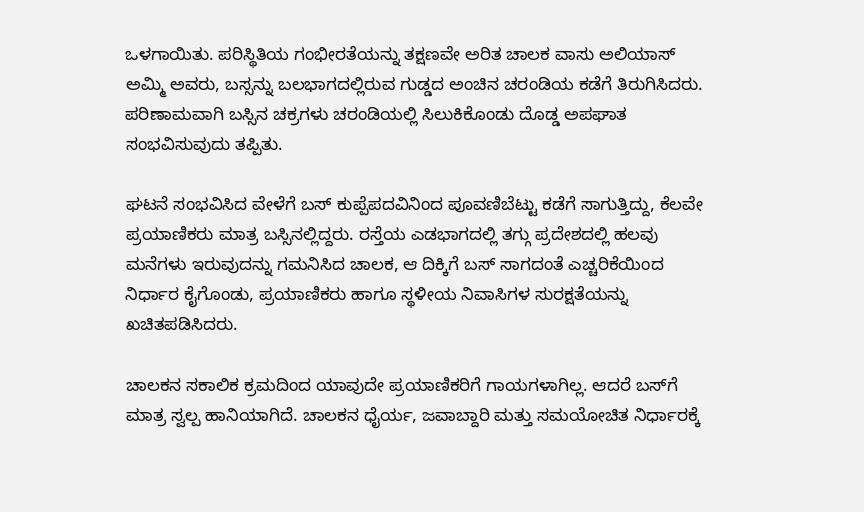ಒಳಗಾಯಿತು. ಪರಿಸ್ಥಿತಿಯ ಗಂಭೀರತೆಯನ್ನು ತಕ್ಷಣವೇ ಅರಿತ ಚಾಲಕ ವಾಸು ಅಲಿಯಾಸ್ ಅಮ್ಮಿ ಅವರು, ಬಸ್ಸನ್ನು ಬಲಭಾಗದಲ್ಲಿರುವ ಗುಡ್ಡದ ಅಂಚಿನ ಚರಂಡಿಯ ಕಡೆಗೆ ತಿರುಗಿಸಿದರು. ಪರಿಣಾಮವಾಗಿ ಬಸ್ಸಿನ ಚಕ್ರಗಳು ಚರಂಡಿಯಲ್ಲಿ ಸಿಲುಕಿಕೊಂಡು ದೊಡ್ಡ ಅಪಘಾತ ಸಂಭವಿಸುವುದು ತಪ್ಪಿತು.

ಘಟನೆ ಸಂಭವಿಸಿದ ವೇಳೆಗೆ ಬಸ್ ಕುಪ್ಪೆಪದವಿನಿಂದ ಪೂವಣಿಬೆಟ್ಟು ಕಡೆಗೆ ಸಾಗುತ್ತಿದ್ದು, ಕೆಲವೇ ಪ್ರಯಾಣಿಕರು ಮಾತ್ರ ಬಸ್ಸಿನಲ್ಲಿದ್ದರು. ರಸ್ತೆಯ ಎಡಭಾಗದಲ್ಲಿ ತಗ್ಗು ಪ್ರದೇಶದಲ್ಲಿ ಹಲವು ಮನೆಗಳು ಇರುವುದನ್ನು ಗಮನಿಸಿದ ಚಾಲಕ, ಆ ದಿಕ್ಕಿಗೆ ಬಸ್ ಸಾಗದಂತೆ ಎಚ್ಚರಿಕೆಯಿಂದ ನಿರ್ಧಾರ ಕೈಗೊಂಡು, ಪ್ರಯಾಣಿಕರು ಹಾಗೂ ಸ್ಥಳೀಯ ನಿವಾಸಿಗಳ ಸುರಕ್ಷತೆಯನ್ನು ಖಚಿತಪಡಿಸಿದರು.

ಚಾಲಕನ ಸಕಾಲಿಕ ಕ್ರಮದಿಂದ ಯಾವುದೇ ಪ್ರಯಾಣಿಕರಿಗೆ ಗಾಯಗಳಾಗಿಲ್ಲ. ಆದರೆ ಬಸ್‌ಗೆ ಮಾತ್ರ ಸ್ವಲ್ಪ ಹಾನಿಯಾಗಿದೆ. ಚಾಲಕನ ಧೈರ್ಯ, ಜವಾಬ್ದಾರಿ ಮತ್ತು ಸಮಯೋಚಿತ ನಿರ್ಧಾರಕ್ಕೆ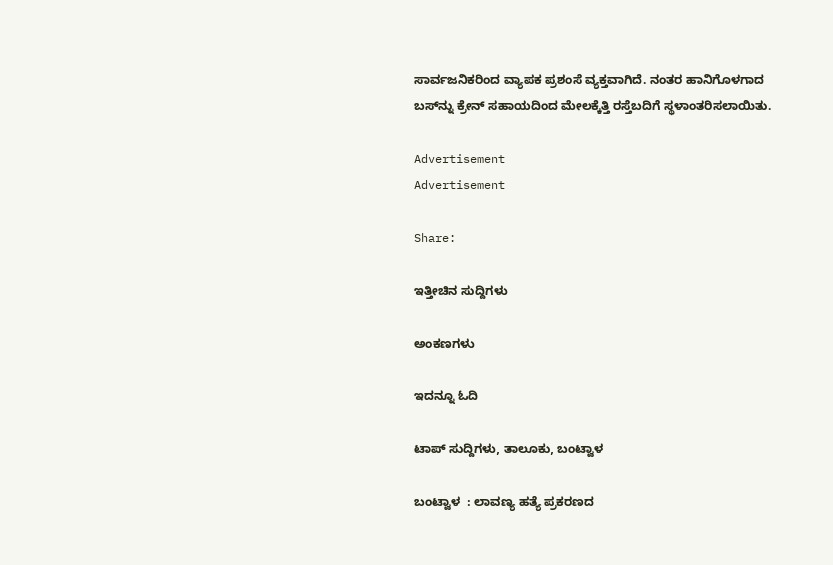ಸಾರ್ವಜನಿಕರಿಂದ ವ್ಯಾಪಕ ಪ್ರಶಂಸೆ ವ್ಯಕ್ತವಾಗಿದೆ. ನಂತರ ಹಾನಿಗೊಳಗಾದ ಬಸ್‌ನ್ನು ಕ್ರೇನ್ ಸಹಾಯದಿಂದ ಮೇಲಕ್ಕೆತ್ತಿ ರಸ್ತೆಬದಿಗೆ ಸ್ಥಳಾಂತರಿಸಲಾಯಿತು.

Advertisement
Advertisement

Share:

ಇತ್ತೀಚಿನ ಸುದ್ದಿಗಳು

ಅಂಕಣಗಳು

ಇದನ್ನೂ ಓದಿ

ಟಾಪ್ ಸುದ್ದಿಗಳು, ತಾಲೂಕು, ಬಂಟ್ವಾಳ

ಬಂಟ್ವಾಳ  : ಲಾವಣ್ಯ ಹತ್ಯೆ ಪ್ರಕರಣದ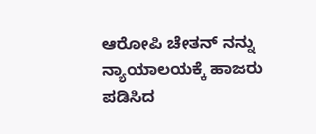ಆರೋಪಿ ಚೇತನ್ ನನ್ನು ನ್ಯಾಯಾಲಯಕ್ಕೆ ಹಾಜರು ಪಡಿಸಿದ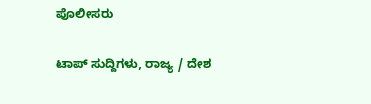ಪೊಲೀಸರು

ಟಾಪ್ ಸುದ್ದಿಗಳು, ರಾಜ್ಯ / ದೇಶ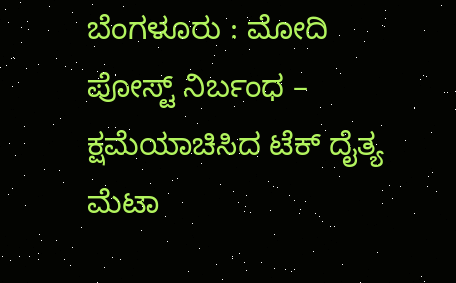ಬೆಂಗಳೂರು : ಮೋದಿ ಪೋಸ್ಟ್ ನಿರ್ಬಂಧ – ಕ್ಷಮೆಯಾಚಿಸಿದ ಟೆಕ್‌ ದೈತ್ಯ ಮೆಟಾ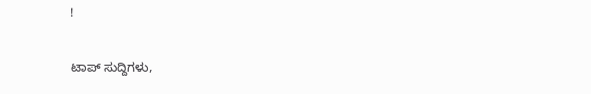!

ಟಾಪ್ ಸುದ್ದಿಗಳು,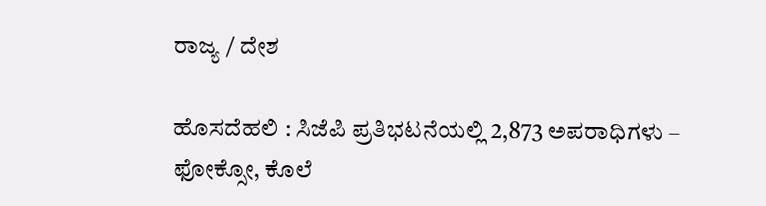ರಾಜ್ಯ / ದೇಶ

ಹೊಸದೆಹಲಿ : ಸಿಜೆಪಿ ಪ್ರತಿಭಟನೆಯಲ್ಲಿ 2,873 ಅಪರಾಧಿಗಳು – ಫೋಕ್ಸೋ, ಕೊಲೆ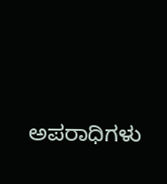ಅಪರಾಧಿಗಳು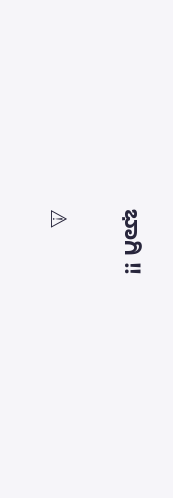ಭಾಗಿ !!

⚠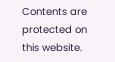Contents are protected on this website.